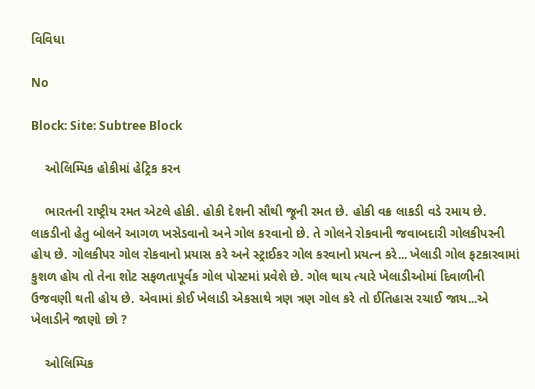વિવિધા

No

Block: Site: Subtree Block

    ઓલિમ્પિક હોકીમાં હેટ્રિક કરન

    ભારતની રાષ્ટ્રીય રમત એટલે હોકી. હોકી દેશની સૌથી જૂની રમત છે. હોકી વક્ર લાકડી વડે રમાય છે. લાકડીનો હેતુ બોલને આગળ ખસેડવાનો અને ગોલ કરવાનો છે. તે ગોલને રોકવાની જવાબદારી ગોલકીપરની હોય છે. ગોલકીપર ગોલ રોકવાનો પ્રયાસ કરે અને સ્ટ્રાઈકર ગોલ કરવાનો પ્રયત્ન કરે... ખેલાડી ગોલ ફટકારવામાં કુશળ હોય તો તેના શોટ સફળતાપૂર્વક ગોલ પોસ્ટમાં પ્રવેશે છે. ગોલ થાય ત્યારે ખેલાડીઓમાં દિવાળીની ઉજવણી થતી હોય છે. એવામાં કોઈ ખેલાડી એકસાથે ત્રણ ત્રણ ગોલ કરે તો ઈતિહાસ રચાઈ જાય...એ ખેલાડીને જાણો છો ?

    ઓલિમ્પિક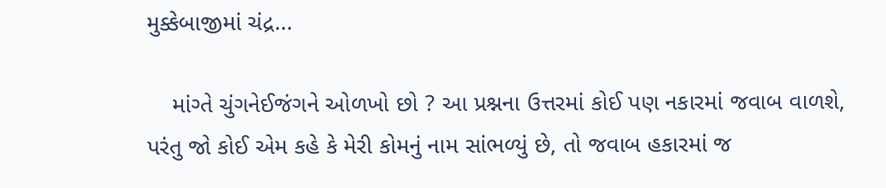મુક્કેબાજીમાં ચંદ્ર...

    માંગ્તે ચુંગનેઈજંગને ઓળખો છો ? આ પ્રશ્નના ઉત્તરમાં કોઈ પણ નકારમાં જવાબ વાળશે, પરંતુ જો કોઈ એમ કહે કે મેરી કોમનું નામ સાંભળ્યું છે, તો જવાબ હકારમાં જ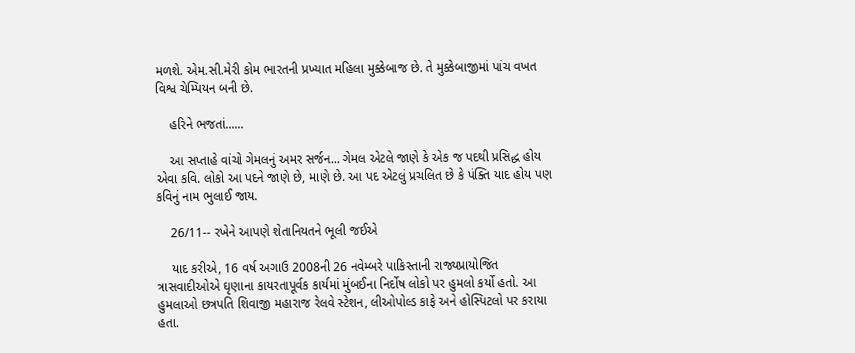મળશે. એમ.સી.મેરી કોમ ભારતની પ્રખ્યાત મહિલા મુક્કેબાજ છે. તે મુક્કેબાજીમાં પાંચ વખત વિશ્વ ચેમ્પિયન બની છે.

    હરિને ભજતાં......

    આ સપ્તાહે વાંચો ગેમલનું અમર સર્જન... ગેમલ એટલે જાણે કે એક જ પદથી પ્રસિદ્ધ હોય એવા કવિ. લોકો આ પદને જાણે છે, માણે છે. આ પદ એટલું પ્રચલિત છે કે પંક્તિ યાદ હોય પણ કવિનું નામ ભુલાઈ જાય.

    26/11-- રખેને આપણે શેતાનિયતને ભૂલી જઈએ

    યાદ કરીએ, 16 વર્ષ અગાઉ 2008ની 26 નવેમ્બરે પાકિસ્તાની રાજ્યપ્રાયોજિત ત્રાસવાદીઓએ ઘૃણાના કાયરતાપૂર્વક કાર્યમાં મુંબઈના નિર્દોષ લોકો પર હુમલો કર્યો હતો. આ હુમલાઓ છત્રપતિ શિવાજી મહારાજ રેલવે સ્ટેશન, લીઓપોલ્ડ કાફે અને હોસ્પિટલો પર કરાયા હતા.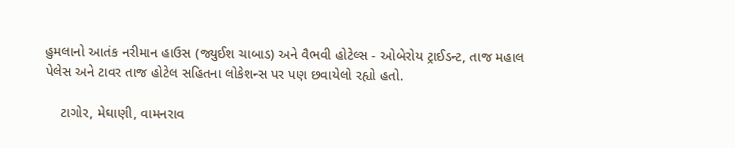હુમલાનો આતંક નરીમાન હાઉસ (જ્યુઈશ ચાબાડ) અને વૈભવી હોટેલ્સ - ઓબેરોય ટ્રાઈડન્ટ, તાજ મહાલ પેલેસ અને ટાવર તાજ હોટેલ સહિતના લોકેશન્સ પર પણ છવાયેલો રહ્યો હતો.

    ટાગોર, મેઘાણી, વામનરાવ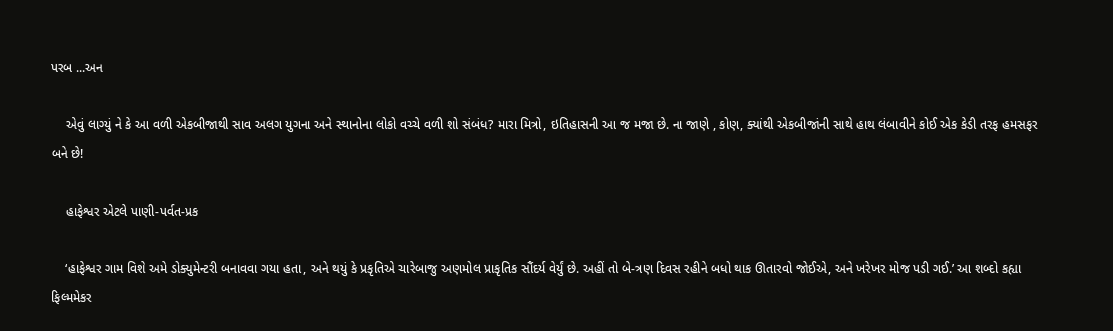પરબ ...અન

    એવું લાગ્યું ને કે આ વળી એકબીજાથી સાવ અલગ યુગના અને સ્થાનોના લોકો વચ્ચે વળી શો સંબંધ? મારા મિત્રો, ઇતિહાસની આ જ મજા છે. ના જાણે , કોણ, ક્યાંથી એકબીજાંની સાથે હાથ લંબાવીને કોઈ એક કેડી તરફ હમસફર બને છે!

    હાફેશ્વર એટલે પાણી-પર્વત-પ્રક

    ‘હાફેશ્વર ગામ વિશે અમે ડોક્યુમેન્ટરી બનાવવા ગયા હતા, અને થયું કે પ્રકૃતિએ ચારેબાજુ અણમોલ પ્રાકૃતિક સૌંદર્ય વેર્યું છે. અહીં તો બે-ત્રણ દિવસ રહીને બધો થાક ઊતારવો જોઈએ, અને ખરેખર મોજ પડી ગઈ.’ આ શબ્દો કહ્યા ફિલ્મમેકર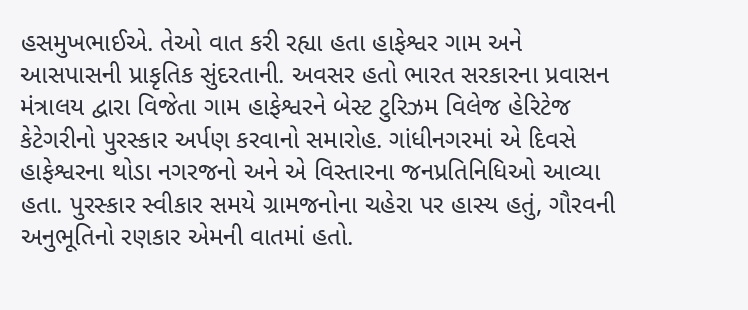હસમુખભાઈએ. તેઓ વાત કરી રહ્યા હતા હાફેશ્વર ગામ અને આસપાસની પ્રાકૃતિક સુંદરતાની. અવસર હતો ભારત સરકારના પ્રવાસન મંત્રાલય દ્વારા વિજેતા ગામ હાફેશ્વરને બેસ્ટ ટુરિઝમ વિલેજ હેરિટેજ કેટેગરીનો પુરસ્કાર અર્પણ કરવાનો સમારોહ. ગાંધીનગરમાં એ દિવસે હાફેશ્વરના થોડા નગરજનો અને એ વિસ્તારના જનપ્રતિનિધિઓ આવ્યા હતા. પુરસ્કાર સ્વીકાર સમયે ગ્રામજનોના ચહેરા પર હાસ્ય હતું, ગૌરવની અનુભૂતિનો રણકાર એમની વાતમાં હતો.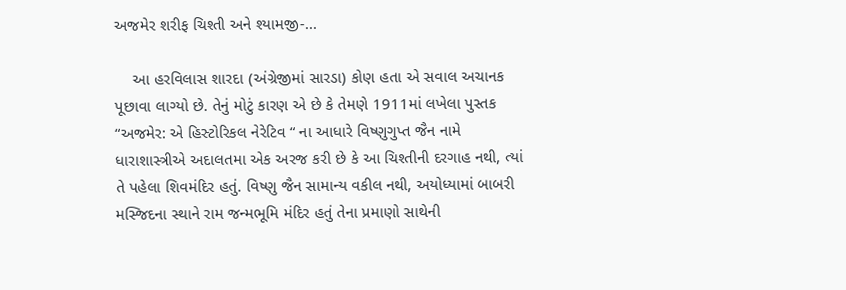અજમેર શરીફ ચિશ્તી અને શ્યામજી-...

    આ હરવિલાસ શારદા (અંગ્રેજીમાં સારડા) કોણ હતા એ સવાલ અચાનક પૂછાવા લાગ્યો છે. તેનું મોટું કારણ એ છે કે તેમણે 1911માં લખેલા પુસ્તક “અજમેર: એ હિસ્ટોરિકલ નેરેટિવ “ ના આધારે વિષ્ણુગુપ્ત જૈન નામે ધારાશાસ્ત્રીએ અદાલતમા એક અરજ કરી છે કે આ ચિશ્તીની દરગાહ નથી, ત્યાં તે પહેલા શિવમંદિર હતું. વિષ્ણુ જૈન સામાન્ય વકીલ નથી, અયોધ્યામાં બાબરી મસ્જિદના સ્થાને રામ જન્મભૂમિ મંદિર હતું તેના પ્રમાણો સાથેની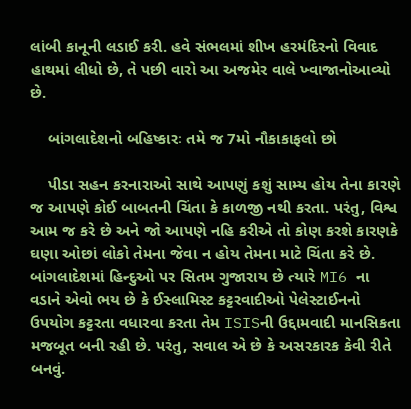લાંબી કાનૂની લડાઈ કરી. હવે સંભલમાં શીખ હરમંદિરનો વિવાદ હાથમાં લીધો છે, તે પછી વારો આ અજમેર વાલે ખ્વાજાનોઆવ્યો છે.

    બાંગલાદેશનો બહિષ્કારઃ તમે જ 7મો નૌકાકાફલો છો

    પીડા સહન કરનારાઓ સાથે આપણું કશું સામ્ય હોય તેના કારણે જ આપણે કોઈ બાબતની ચિંતા કે કાળજી નથી કરતા. પરંતુ, વિશ્વ આમ જ કરે છે અને જો આપણે નહિ કરીએ તો કોણ કરશે કારણકે ઘણા ઓછાં લોકો તેમના જેવા ન હોય તેમના માટે ચિંતા કરે છે. બાંગલાદેશમાં હિન્દુઓ પર સિતમ ગુજારાય છે ત્યારે MI6 ના વડાને એવો ભય છે કે ઈસ્લામિસ્ટ કટ્ટરવાદીઓ પેલેસ્ટાઈનનો ઉપયોગ કટ્ટરતા વધારવા કરતા તેમ ISISની ઉદ્દામવાદી માનસિકતા મજબૂત બની રહી છે. પરંતુ, સવાલ એ છે કે અસરકારક કેવી રીતે બનવું.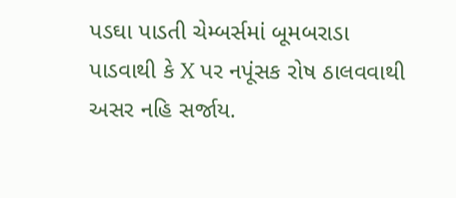પડઘા પાડતી ચેમ્બર્સમાં બૂમબરાડા પાડવાથી કે X પર નપૂંસક રોષ ઠાલવવાથી અસર નહિ સર્જાય.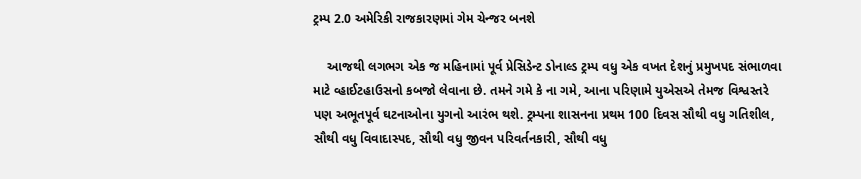ટ્રમ્પ 2.0 અમેરિકી રાજકારણમાં ગેમ ચેન્જર બનશે

    આજથી લગભગ એક જ મહિનામાં પૂર્વ પ્રેસિડેન્ટ ડોનાલ્ડ ટ્રમ્પ વધુ એક વખત દેશનું પ્રમુખપદ સંભાળવા માટે વ્હાઈટહાઉસનો કબજો લેવાના છે. તમને ગમે કે ના ગમે, આના પરિણામે યુએસએ તેમજ વિશ્વસ્તરે પણ અભૂતપૂર્વ ઘટનાઓના યુગનો આરંભ થશે. ટ્રમ્પના શાસનના પ્રથમ 100 દિવસ સૌથી વધુ ગતિશીલ, સૌથી વધુ વિવાદાસ્પદ, સૌથી વધુ જીવન પરિવર્તનકારી, સૌથી વધુ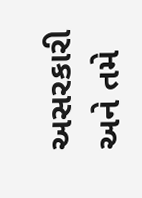અસરકારી અને તમે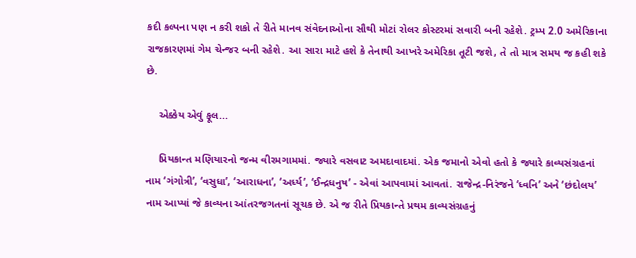કદી કલ્પના પણ ન કરી શકો તે રીતે માનવ સંવેદનાઓના સૌથી મોટાં રોલર કોસ્ટરમાં સવારી બની રહેશે. ટ્રમ્પ 2.0 અમેરિકાના રાજકારણમાં ગેમ ચેન્જર બની રહેશે. આ સારા માટે હશે કે તેનાથી આખરે અમેરિકા તૂટી જશે, તે તો માત્ર સમય જ કહી શકે છે.

    એક્કેય એવું ફૂલ...

    પ્રિયકાન્ત મણિયારનો જન્મ વીરમગામમાં. જ્યારે વસવાટ અમદાવાદમાં. એક જમાનો એવો હતો કે જ્યારે કાવ્યસંગ્રહનાં નામ ‘ગંગોત્રી’, ‘વસુધા’, ‘આરાધના’, ‘અર્ધ્ય’, ‘ઈન્દ્રધનુષ’ - એવાં આપવામાં આવતાં. રાજેન્દ્ર-નિરંજને ‘ધ્વનિ’ અને ‘છંદોલય’ નામ આપ્યાં જે કાવ્યના આંતરજગતનાં સૂચક છે. એ જ રીતે પ્રિયકાન્તે પ્રથમ કાવ્યસંગ્રહનું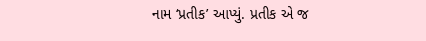નામ ‘પ્રતીક’ આપ્યું. પ્રતીક એ જ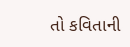તો કવિતાની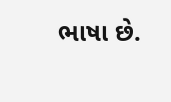ભાષા છે.